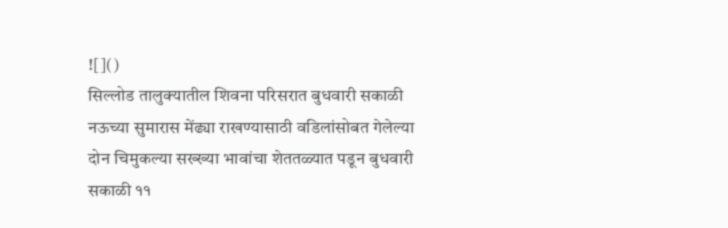![]()
सिल्लोड तालुक्यातील शिवना परिसरात बुधवारी सकाळी नऊच्या सुमारास मेंढ्या राखण्यासाठी वडिलांसोबत गेलेल्या दोन चिमुकल्या सख्ख्या भावांचा शेततळ्यात पडून बुधवारी सकाळी ११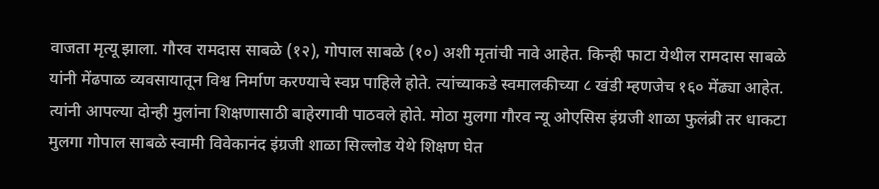वाजता मृत्यू झाला. गौरव रामदास साबळे (१२), गोपाल साबळे (१०) अशी मृतांची नावे आहेत. किन्ही फाटा येथील रामदास साबळे यांनी मेंढपाळ व्यवसायातून विश्व निर्माण करण्याचे स्वप्न पाहिले होते. त्यांच्याकडे स्वमालकीच्या ८ खंडी म्हणजेच १६० मेंढ्या आहेत. त्यांनी आपल्या दोन्ही मुलांना शिक्षणासाठी बाहेरगावी पाठवले होते. मोठा मुलगा गौरव न्यू ओएसिस इंग्रजी शाळा फुलंब्री तर धाकटा मुलगा गोपाल साबळे स्वामी विवेकानंद इंग्रजी शाळा सिल्लोड येथे शिक्षण घेत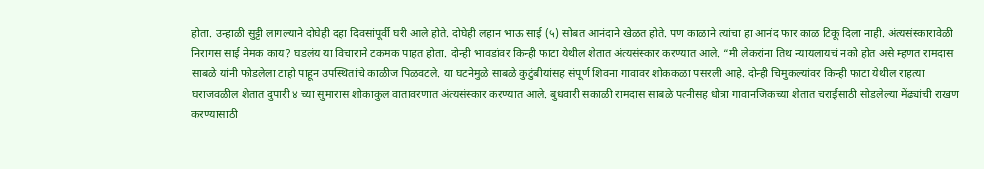होता. उन्हाळी सुट्टी लागल्याने दोघेही दहा दिवसांपूर्वी घरी आले होते. दोघेही लहान भाऊ साई (५) सोबत आनंदाने खेळत होते. पण काळाने त्यांचा हा आनंद फार काळ टिकू दिला नाही. अंत्यसंस्कारावेळी निरागस साई नेमक काय? घडलंय या विचाराने टकमक पाहत होता. दोन्ही भावडांवर किन्ही फाटा येथील शेतात अंत्यसंस्कार करण्यात आले. “मी लेकरांना तिथ न्यायलायचं नको होत असे म्हणत रामदास साबळे यांनी फोडलेला टाहो पाहून उपस्थितांचे काळीज पिळवटले. या घटनेमुळे साबळे कुटुंबीयांसह संपूर्ण शिवना गावावर शोककळा पसरली आहे. दोन्ही चिमुकल्यांवर किन्ही फाटा येथील राहत्या घराजवळील शेतात दुपारी ४ च्या सुमारास शोकाकुल वातावरणात अंत्यसंस्कार करण्यात आले. बुधवारी सकाळी रामदास साबळे पत्नीसह धोत्रा गावानजिकच्या शेतात चराईसाठी सोडलेल्या मेंढ्यांची राखण करण्यासाठी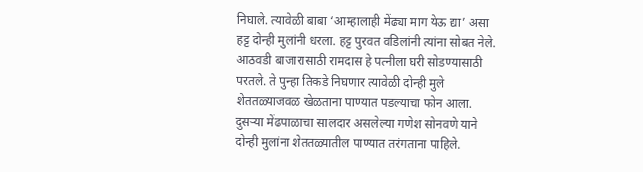निघाले. त्यावेळी बाबा ‘आम्हालाही मेंढ्या माग येऊ द्या’ असा हट्ट दोन्ही मुलांनी धरला. हट्ट पुरवत वडिलांनी त्यांना सोबत नेले. आठवडी बाजारासाठी रामदास हे पत्नीला घरी सोडण्यासाठी परतले. ते पुन्हा तिकडे निघणार त्यावेळी दोन्ही मुले शेततळ्याजवळ खेळताना पाण्यात पडल्याचा फोन आला. दुसऱ्या मेंढपाळाचा सालदार असलेल्या गणेश सोनवणे याने दोन्ही मुलांना शेततळ्यातील पाण्यात तरंगताना पाहिले.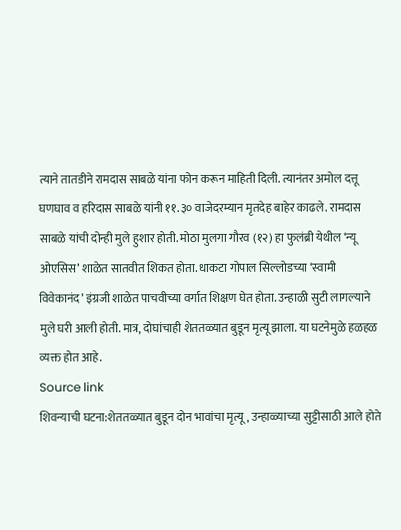त्याने तातडीने रामदास साबळे यांना फोन करून माहिती दिली. त्यानंतर अमोल दत्तू घणघाव व हरिदास साबळे यांनी ११.३० वाजेदरम्यान मृतदेह बाहेर काढले. रामदास साबळे यांची दोन्ही मुले हुशार होती. मोठा मुलगा गौरव (१२) हा फुलंब्री येथील ‘न्यू ओएसिस’ शाळेत सातवीत शिकत होता. धाकटा गोपाल सिल्लोडच्या ‘स्वामी विवेकानंद’ इंग्रजी शाळेत पाचवीच्या वर्गात शिक्षण घेत होता. उन्हाळी सुटी लागल्याने मुले घरी आली होती. मात्र, दोघांचाही शेततळ्यात बुडून मृत्यू झाला. या घटनेमुळे हळहळ व्यक्त होत आहे.
Source link
शिवन्याची घटना:शेततळ्यात बुडून दोन भावांचा मृत्यू, उन्हाळ्याच्या सुट्टीसाठी आले होते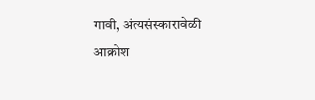गावी, अंत्यसंस्कारावेळी आक्रोश